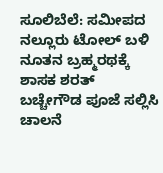ಸೂಲಿಬೆಲೆ: ಸಮೀಪದ ನಲ್ಲೂರು ಟೋಲ್ ಬಳಿ ನೂತನ ಬ್ರಹ್ಮರಥಕ್ಕೆ ಶಾಸಕ ಶರತ್ ಬಚ್ಚೇಗೌಡ ಪೂಜೆ ಸಲ್ಲಿಸಿ ಚಾಲನೆ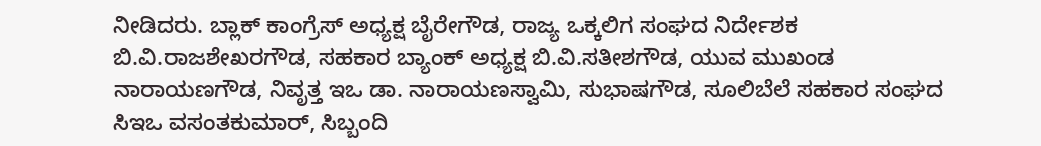ನೀಡಿದರು. ಬ್ಲಾಕ್ ಕಾಂಗ್ರೆಸ್ ಅಧ್ಯಕ್ಷ ಬೈರೇಗೌಡ, ರಾಜ್ಯ ಒಕ್ಕಲಿಗ ಸಂಘದ ನಿರ್ದೇಶಕ ಬಿ.ವಿ.ರಾಜಶೇಖರಗೌಡ, ಸಹಕಾರ ಬ್ಯಾಂಕ್ ಅಧ್ಯಕ್ಷ ಬಿ.ವಿ.ಸತೀಶಗೌಡ, ಯುವ ಮುಖಂಡ ನಾರಾಯಣಗೌಡ, ನಿವೃತ್ತ ಇಒ ಡಾ. ನಾರಾಯಣಸ್ವಾಮಿ, ಸುಭಾಷಗೌಡ, ಸೂಲಿಬೆಲೆ ಸಹಕಾರ ಸಂಘದ ಸಿಇಒ ವಸಂತಕುಮಾರ್, ಸಿಬ್ಬಂದಿ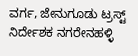ವರ್ಗ, ಜೇನುಗೂಡು ಟ್ರಸ್ಟ್ ನಿರ್ದೇಶಕ ನಗರೇನಹಳ್ಳಿ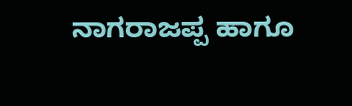ನಾಗರಾಜಪ್ಪ ಹಾಗೂ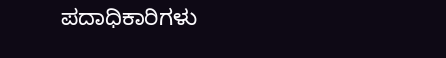ಪದಾಧಿಕಾರಿಗಳು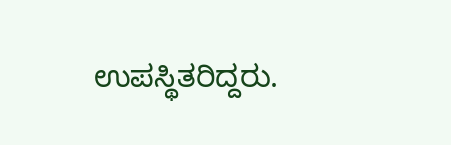ಉಪಸ್ಥಿತರಿದ್ದರು.